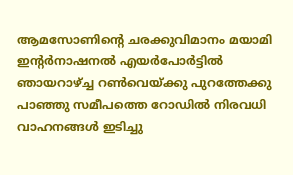ആമസോണിന്റെ ചരക്കുവിമാനം മയാമി ഇന്റർനാഷനൽ എയർപോർട്ടിൽ ഞായറാഴ്ച്ച റൺവെയ്ക്കു പുറത്തേക്കു പാഞ്ഞു സമീപത്തെ റോഡിൽ നിരവധി വാഹനങ്ങൾ ഇടിച്ചു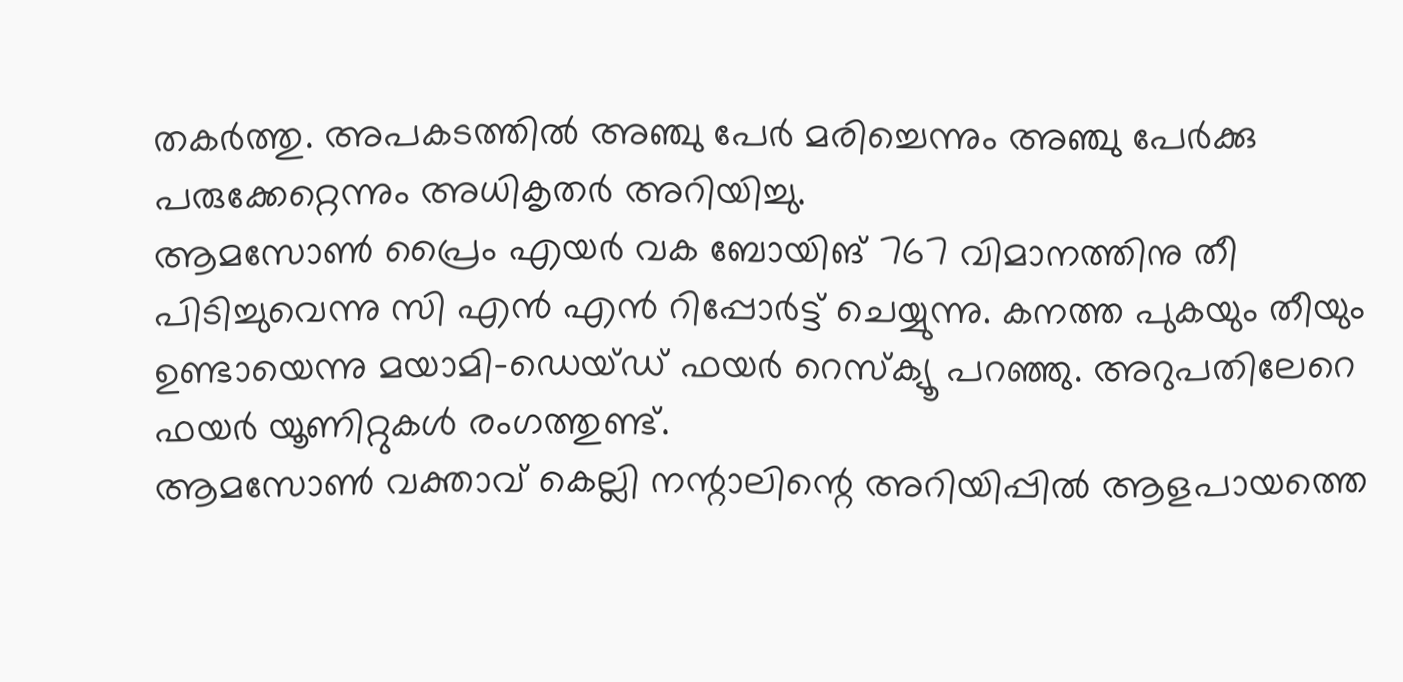തകർത്തു. അപകടത്തിൽ അഞ്ചു പേർ മരിച്ചെന്നും അഞ്ചു പേർക്കു പരുക്കേറ്റെന്നും അധികൃതർ അറിയിച്ചു.
ആമസോൺ പ്രൈം എയർ വക ബോയിങ് 767 വിമാനത്തിനു തീ പിടിച്ചുവെന്നു സി എൻ എൻ റിപ്പോർട്ട് ചെയ്യുന്നു. കനത്ത പുകയും തീയും ഉണ്ടായെന്നു മയാമി-ഡെയ്ഡ് ഫയർ റെസ്ക്യൂ പറഞ്ഞു. അറുപതിലേറെ ഫയർ യൂണിറ്റുകൾ രംഗത്തുണ്ട്.
ആമസോൺ വക്താവ് കെല്ലി നന്റാലിന്റെ അറിയിപ്പിൽ ആളപായത്തെ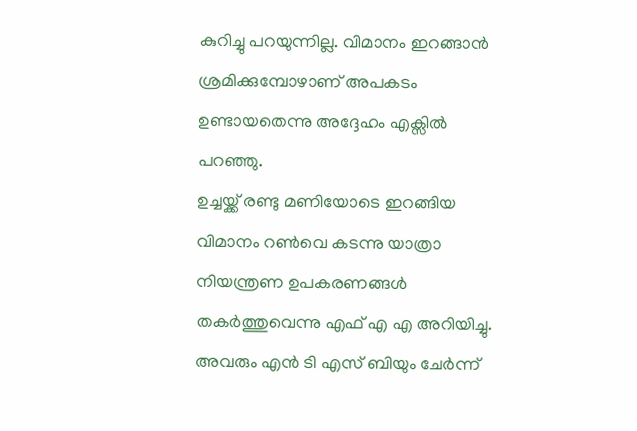കുറിച്ചു പറയുന്നില്ല. വിമാനം ഇറങ്ങാൻ ശ്രമിക്കുമ്പോഴാണ് അപകടം ഉണ്ടായതെന്നു അദ്ദേഹം എക്സിൽ പറഞ്ഞു.
ഉച്ചയ്ക്ക് രണ്ടു മണിയോടെ ഇറങ്ങിയ വിമാനം റൺവെ കടന്നു യാത്രാ നിയന്ത്രണ ഉപകരണങ്ങൾ തകർത്തുവെന്നു എഫ് എ എ അറിയിച്ചു. അവരും എൻ ടി എസ് ബിയും ചേർന്ന്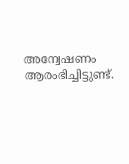അന്വേഷണം ആരംഭിച്ചിട്ടുണ്ട്.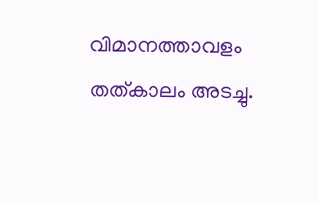വിമാനത്താവളം തത്കാലം അടച്ചു.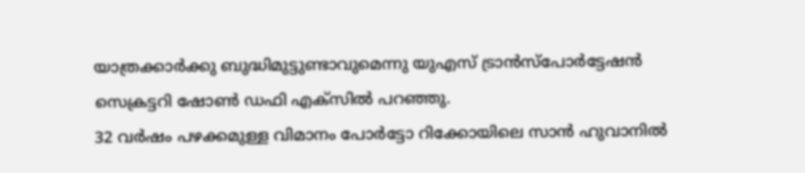യാത്രക്കാർക്കു ബുദ്ധിമുട്ടുണ്ടാവുമെന്നു യുഎസ് ട്രാൻസ്പോർട്ടേഷൻ സെക്രട്ടറി ഷോൺ ഡഫി എക്സിൽ പറഞ്ഞു.
32 വർഷം പഴക്കമുള്ള വിമാനം പോർട്ടോ റിക്കോയിലെ സാൻ ഹുവാനിൽ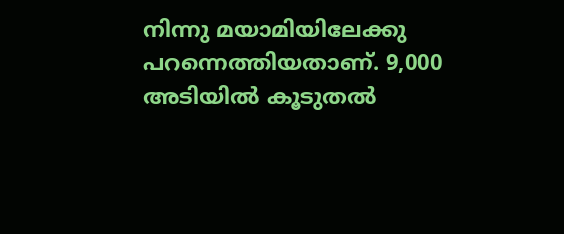നിന്നു മയാമിയിലേക്കു പറന്നെത്തിയതാണ്. 9,000 അടിയിൽ കൂടുതൽ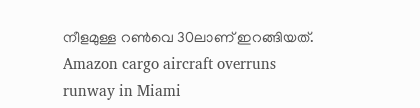നീളമുള്ള റൺവെ 30ലാണ് ഇറങ്ങിയത്.
Amazon cargo aircraft overruns runway in Miami